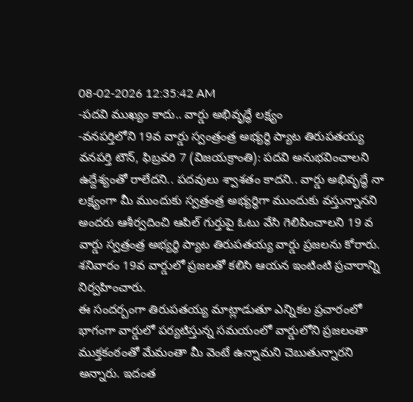08-02-2026 12:35:42 AM
-పదవి ముఖ్యం కాదు.. వార్డు అభివృద్ధే లక్ష్యం
-వనపర్తిలోని 19వ వార్డు స్వంత్రంత్ర అభ్యర్థి ప్యాట తిరుపతయ్య
వనపర్తి టౌన్, ఫిబ్రవరి 7 (విజయక్రాంతి): పదవి అనుభవించాలని ఉద్దేశ్యంతో రాలేదని.. పదవులు శ్వాశతం కాదని.. వార్డు అభివృద్ధే నా లక్ష్యంగా మీ ముందుకు స్వత్రంత్ర అభ్యర్థిగా ముందుకు వస్తున్నానని అందరు ఆశీర్వదించి ఆపిల్ గుర్తుపై ఓటు వేసి గెలిపించాలని 19 వ వార్డు స్వత్రంత్ర అభ్యర్థి ప్యాట తిరుపతయ్య వార్డు ప్రజలను కోరారు. శనివారం 19వ వార్డులో ప్రజలతో కలిసి ఆయన ఇంటింటి ప్రచారాన్ని నిర్వహించారు.
ఈ సందర్బంగా తిరుపతయ్య మాట్లాడుతూ ఎన్నికల ప్రచారంలో భాగంగా వార్డులో పర్యటిస్తున్న సమయంలో వార్డులోని ప్రజలంతా ముక్తకంఠంతో మేమంతా మీ వెంటే ఉన్నామని చెబుతున్నారని అన్నారు. ఇదంత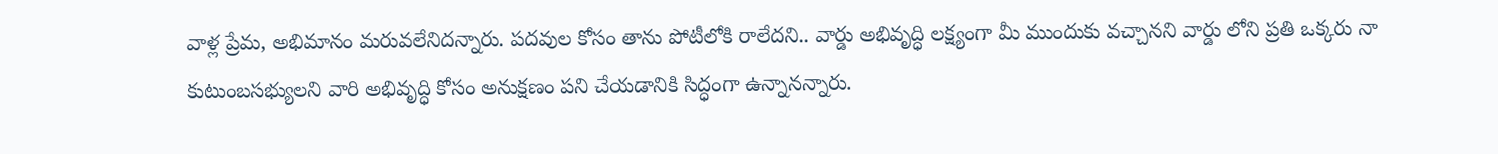వాళ్ల ప్రేమ, అభిమానం మరువలేనిదన్నారు. పదవుల కోసం తాను పోటీలోకి రాలేదని.. వార్డు అభివృద్ధి లక్ష్యంగా మీ ముందుకు వచ్చానని వార్డు లోని ప్రతి ఒక్కరు నా కుటుంబసభ్యులని వారి అభివృద్ధి కోసం అనుక్షణం పని చేయడానికి సిద్ధంగా ఉన్నానన్నారు.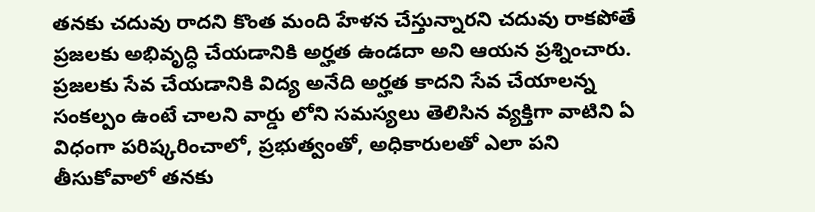తనకు చదువు రాదని కొంత మంది హేళన చేస్తున్నారని చదువు రాకపోతే ప్రజలకు అభివృద్ధి చేయడానికి అర్హత ఉండదా అని ఆయన ప్రశ్నించారు. ప్రజలకు సేవ చేయడానికి విద్య అనేది అర్హత కాదని సేవ చేయాలన్న సంకల్పం ఉంటే చాలని వార్డు లోని సమస్యలు తెలిసిన వ్యక్తిగా వాటిని ఏ విధంగా పరిష్కరించాలో, ప్రభుత్వంతో, అధికారులతో ఎలా పని తీసుకోవాలో తనకు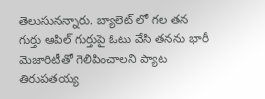తెలుసునన్నారు. బ్యాలెట్ లో గల తన గుర్తు ఆపిల్ గుర్తుపై ఓటు వేసి తనను భారీ మెజారిటీతో గెలిపించాలని ప్యాట తిరుపతయ్య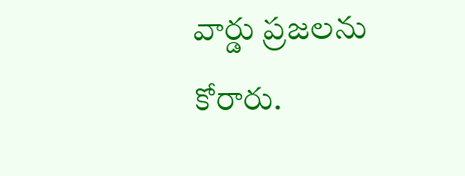వార్డు ప్రజలను కోరారు.